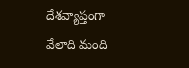దేశవ్యాప్తంగా వేలాది మంది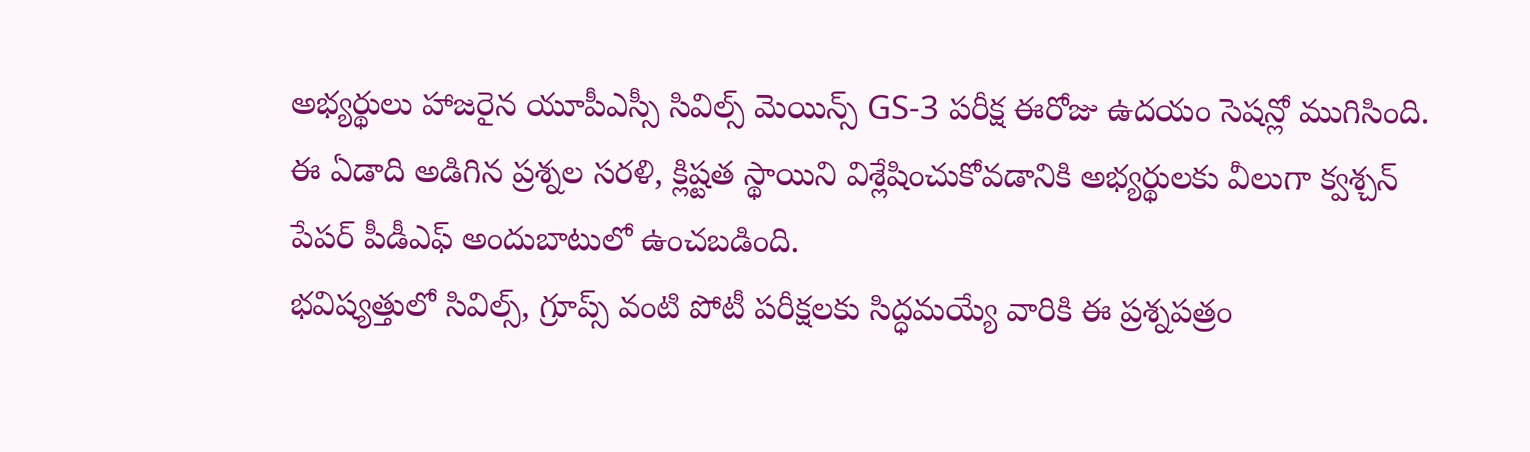అభ్యర్థులు హాజరైన యూపీఎస్సీ సివిల్స్ మెయిన్స్ GS-3 పరీక్ష ఈరోజు ఉదయం సెషన్లో ముగిసింది.
ఈ ఏడాది అడిగిన ప్రశ్నల సరళి, క్లిష్టత స్థాయిని విశ్లేషించుకోవడానికి అభ్యర్థులకు వీలుగా క్వశ్చన్ పేపర్ పీడీఎఫ్ అందుబాటులో ఉంచబడింది.
భవిష్యత్తులో సివిల్స్, గ్రూప్స్ వంటి పోటీ పరీక్షలకు సిద్ధమయ్యే వారికి ఈ ప్రశ్నపత్రం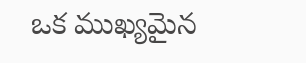ఒక ముఖ్యమైన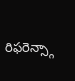రిఫరెన్స్గా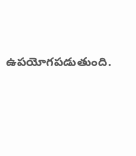ఉపయోగపడుతుంది.